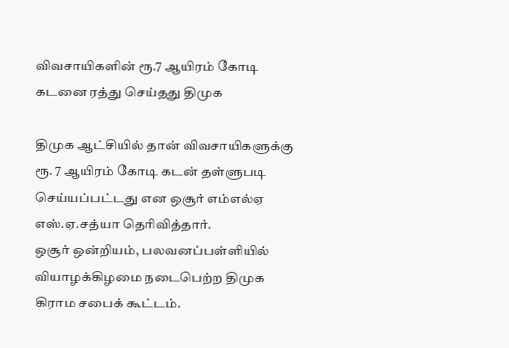விவசாயிகளின் ரூ.7 ஆயிரம் கோடி கடனை ரத்து செய்தது திமுக

திமுக ஆட்சியில் தான் விவசாயிகளுக்கு ரூ. 7 ஆயிரம் கோடி கடன் தள்ளுபடி செய்யப்பட்டது என ஒசூர் எம்எல்ஏ எஸ்.ஏ.சத்யா தெரிவித்தார்.
ஒசூர் ஒன்றியம், பலவனப்பள்ளியில் வியாழக்கிழமை நடைபெற்ற திமுக கிராம சபைக் கூட்டம்.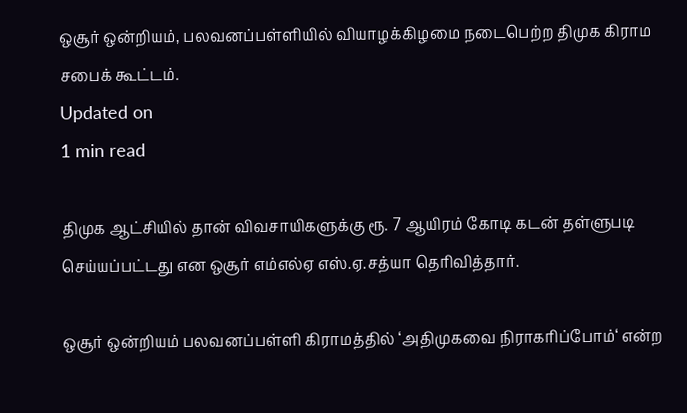ஒசூர் ஒன்றியம், பலவனப்பள்ளியில் வியாழக்கிழமை நடைபெற்ற திமுக கிராம சபைக் கூட்டம்.
Updated on
1 min read

திமுக ஆட்சியில் தான் விவசாயிகளுக்கு ரூ. 7 ஆயிரம் கோடி கடன் தள்ளுபடி செய்யப்பட்டது என ஒசூர் எம்எல்ஏ எஸ்.ஏ.சத்யா தெரிவித்தார்.

ஒசூர் ஒன்றியம் பலவனப்பள்ளி கிராமத்தில் ‘அதிமுகவை நிராகரிப்போம்‘ என்ற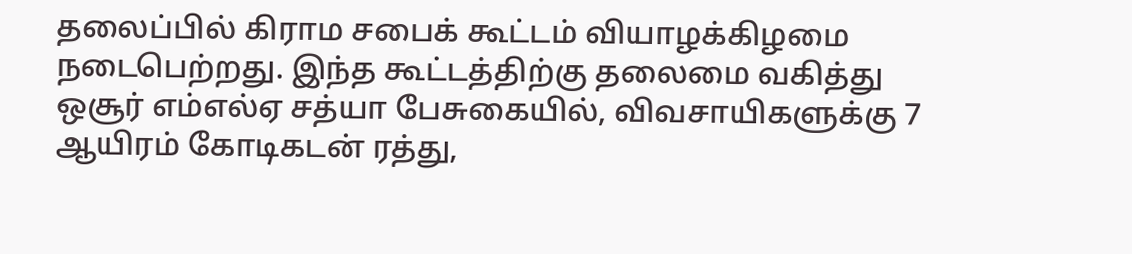தலைப்பில் கிராம சபைக் கூட்டம் வியாழக்கிழமை நடைபெற்றது. இந்த கூட்டத்திற்கு தலைமை வகித்து ஒசூர் எம்எல்ஏ சத்யா பேசுகையில், விவசாயிகளுக்கு 7 ஆயிரம் கோடிகடன் ரத்து,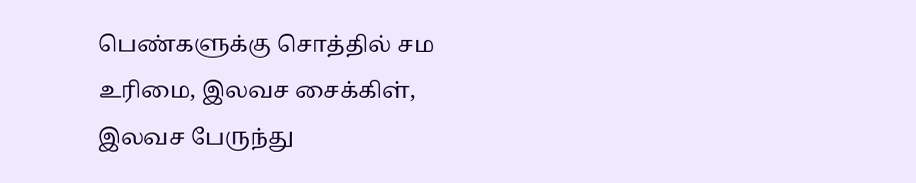பெண்களுக்கு சொத்தில் சம உரிமை, இலவச சைக்கிள், இலவச பேருந்து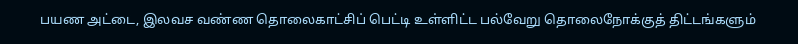பயண அட்டை, இலவச வண்ண தொலைகாட்சிப் பெட்டி உள்ளிட்ட பல்வேறு தொலைநோக்குத் திட்டங்களும்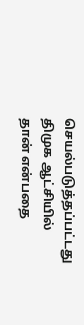செயல்படுத்தப்பட்டது திமுக ஆட்சியில் தான் என்பதை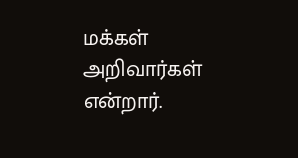மக்கள் அறிவார்கள் என்றார்.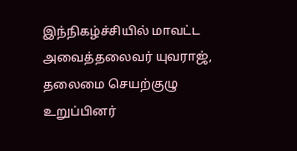இந்நிகழ்ச்சியில் மாவட்ட அவைத்தலைவர் யுவராஜ், தலைமை செயற்குழு உறுப்பினர்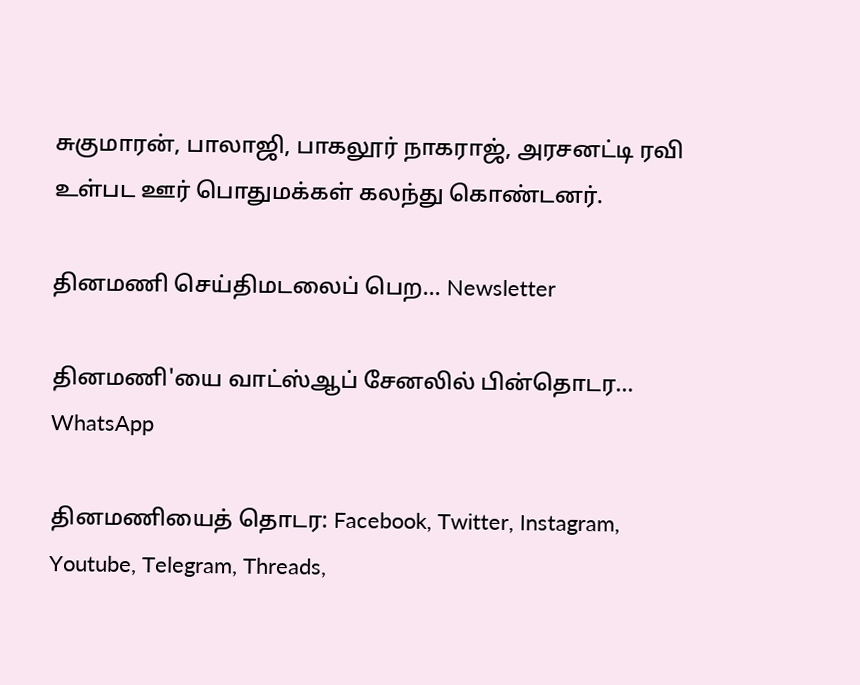சுகுமாரன், பாலாஜி, பாகலூர் நாகராஜ், அரசனட்டி ரவி உள்பட ஊர் பொதுமக்கள் கலந்து கொண்டனர்.

தினமணி செய்திமடலைப் பெற... Newsletter

தினமணி'யை வாட்ஸ்ஆப் சேனலில் பின்தொடர... WhatsApp

தினமணியைத் தொடர: Facebook, Twitter, Instagram, Youtube, Telegram, Threads,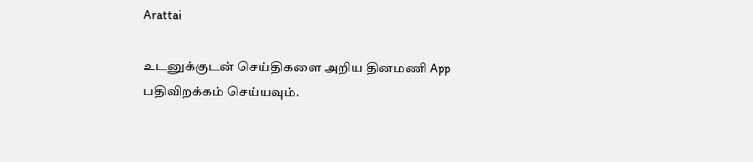Arattai

உடனுக்குடன் செய்திகளை அறிய தினமணி App பதிவிறக்கம் செய்யவும்.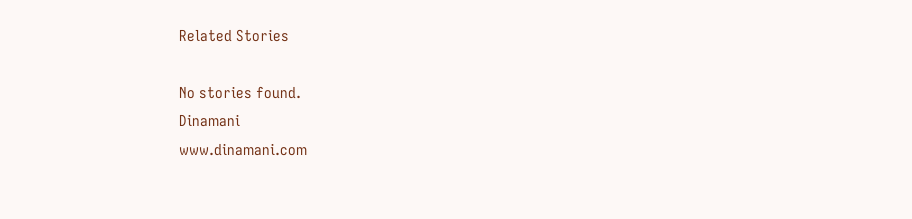Related Stories

No stories found.
Dinamani
www.dinamani.com